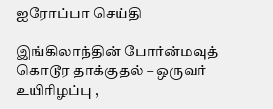ஐரோப்பா செய்தி

இங்கிலாந்தின் போர்ன்மவுத் கொடூர தாக்குதல் – ஒருவர் உயிரிழப்பு ,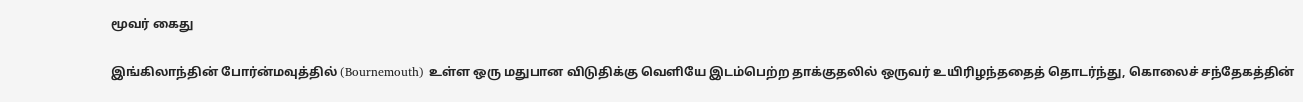மூவர் கைது

இங்கிலாந்தின் போர்ன்மவுத்தில் (Bournemouth) உள்ள ஒரு மதுபான விடுதிக்கு வெளியே இடம்பெற்ற தாக்குதலில் ஒருவர் உயிரிழந்ததைத் தொடர்ந்து, கொலைச் சந்தேகத்தின்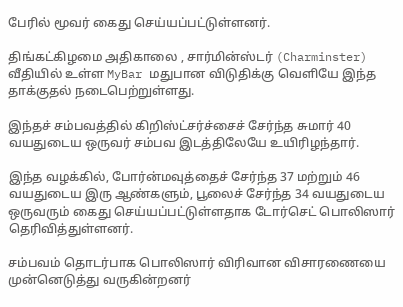பேரில் மூவர் கைது செய்யப்பட்டுள்ளனர்.

திங்கட்கிழமை அதிகாலை , சார்மின்ஸ்டர் (Charminster) வீதியில் உள்ள MyBar மதுபான விடுதிக்கு வெளியே இந்த தாக்குதல் நடைபெற்றுள்ளது.

இந்தச் சம்பவத்தில் கிறிஸ்ட்சர்ச்சைச் சேர்ந்த சுமார் 40 வயதுடைய ஒருவர் சம்பவ இடத்திலேயே உயிரிழந்தார்.

இந்த வழக்கில், போர்ன்மவுத்தைச் சேர்ந்த 37 மற்றும் 46 வயதுடைய இரு ஆண்களும், பூலைச் சேர்ந்த 34 வயதுடைய ஒருவரும் கைது செய்யப்பட்டுள்ளதாக டோர்செட் பொலிஸார் தெரிவித்துள்ளனர்.

சம்பவம் தொடர்பாக பொலிஸார் விரிவான விசாரணையை முன்னெடுத்து வருகின்றனர்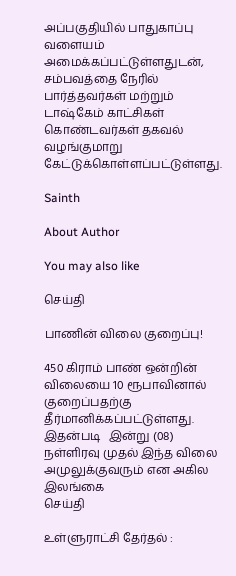அப்பகுதியில் பாதுகாப்பு வளையம் அமைக்கப்பட்டுள்ளதுடன், சம்பவத்தை நேரில் பார்த்தவர்கள் மற்றும் டாஷ்கேம் காட்சிகள்
கொண்டவர்கள் தகவல் வழங்குமாறு கேட்டுக்கொள்ளப்பட்டுள்ளது.

Sainth

About Author

You may also like

செய்தி

பாணின் விலை குறைப்பு!

450 கிராம் பாண் ஒன்றின் விலையை 10 ரூபாவினால் குறைப்பதற்கு தீர்மானிக்கப்பட்டுள்ளது. இதன்படி   இன்று (08) நள்ளிரவு முதல் இந்த விலை அமுலுக்குவரும் என அகில இலங்கை
செய்தி

உள்ளுராட்சி தேர்தல் :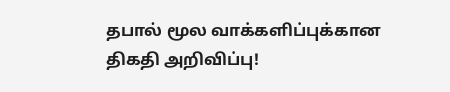தபால் மூல வாக்களிப்புக்கான திகதி அறிவிப்பு!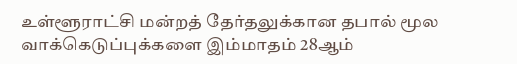உள்ளூராட்சி மன்றத் தேர்தலுக்கான தபால் மூல வாக்கெடுப்புக்களை இம்மாதம் 28ஆம்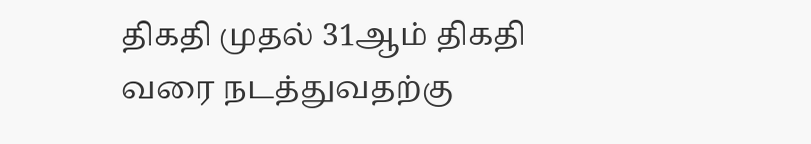திகதி முதல் 31ஆம் திகதி வரை நடத்துவதற்கு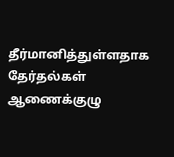தீர்மானித்துள்ளதாக தேர்தல்கள் ஆணைக்குழு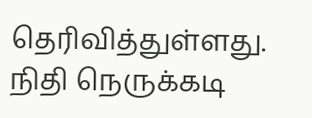தெரிவித்துள்ளது. நிதி நெருக்கடி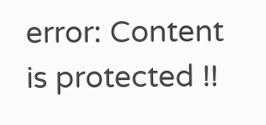error: Content is protected !!